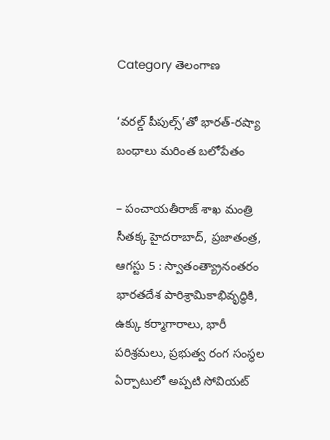Category తెలంగాణ

‘వరల్డ్ పీపుల్స్‌’తో భారత్-రష్యా బంధాలు మరింత బలోపేతం

– పంచాయతీరాజ్ శాఖ మంత్రి సీతక్క హైదరాబాద్, ప్రజాతంత్ర, ఆగస్టు 5 : స్వాతంత్య్రానంతరం భారతదేశ పారిశ్రామికాభివృద్ధికి, ఉక్కు కర్మాగారాలు, భారీ పరిశ్రమలు, ప్రభుత్వ రంగ సంస్థల ఏర్పాటులో అప్పటి సోవియట్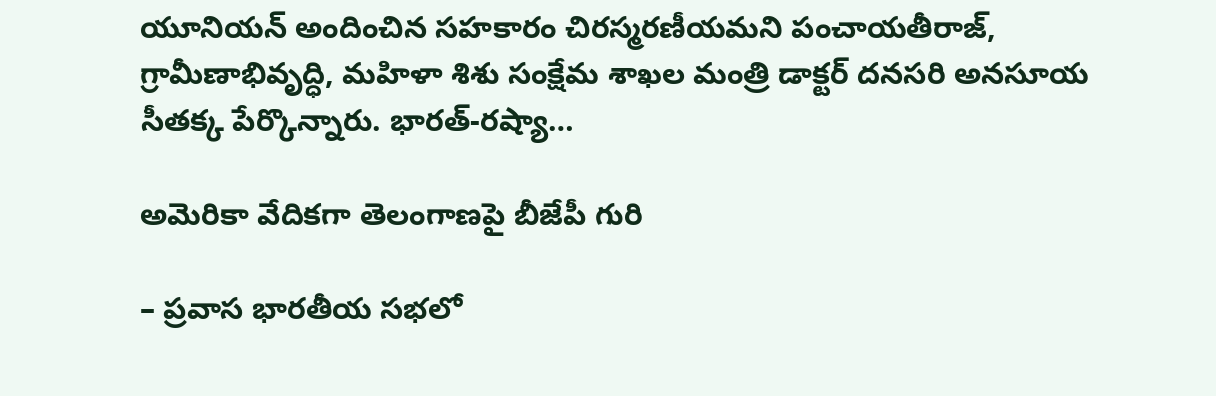యూనియన్ అందించిన సహకారం చిరస్మరణీయమని పంచాయతీరాజ్, గ్రామీణాభివృద్ధి, మహిళా శిశు సంక్షేమ శాఖల మంత్రి డాక్టర్ దనసరి అనసూయ సీతక్క పేర్కొన్నారు. భారత్-రష్యా…

అమెరికా వేదికగా తెలంగాణపై బీజేపీ గురి

– ప్రవాస భారతీయ సభలో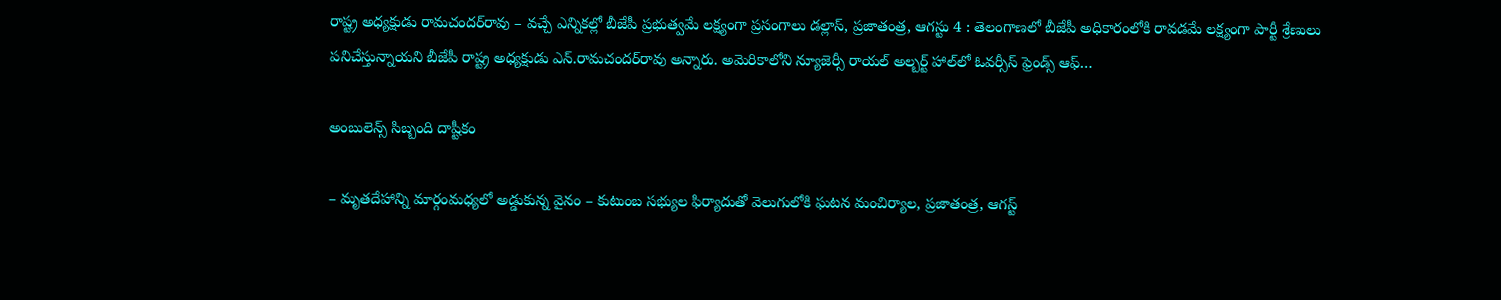రాష్ట్ర అధ్యక్షుడు రామచందర్‌రావు – వచ్చే ఎన్నికల్లో బీజేపీ ప్రభుత్వమే లక్ష్యంగా ప్రసంగాలు డల్లాస్, ప్రజాతంత్ర, ఆగస్టు 4 : తెలంగాణలో బీజేపీ అధికారంలోకి రావడమే లక్ష్యంగా పార్టీ శ్రేణులు పనిచేస్తున్నాయని బీజేపీ రాష్ట్ర అధ్యక్షుడు ఎన్.రామచందర్‌రావు అన్నారు. అమెరికాలోని న్యూజెర్సీ రాయల్ అల్బర్ట్ హాల్‌లో ఓవర్సీస్ ఫ్రెండ్స్ ఆఫ్…

అం‌బులెన్స్ ‌సిబ్బంది దాష్టీకం

– మృతదేహాన్ని మార్గంమధ్యలో అడ్డుకున్న వైనం – కుటుంబ సభ్యుల ఫిర్యాదుతో వెలుగులోకి ఘటన మంచిర్యాల, ప్రజాతంత్ర, ఆగస్ట్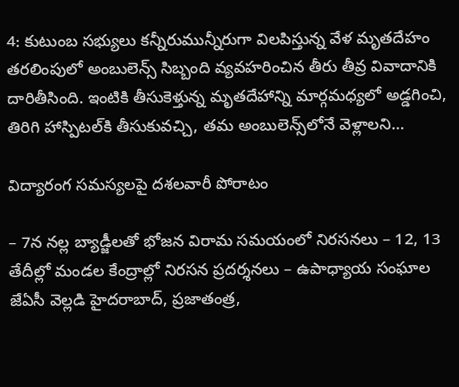4: కుటుంబ సభ్యులు కన్నీరుమున్నీరుగా విలపిస్తున్న వేళ మృతదేహం తరలింపులో అంబులెన్స్ ‌సిబ్బంది వ్యవహరించిన తీరు తీవ్ర వివాదానికి దారితీసింది. ఇంటికి తీసుకెళ్తున్న మృతదేహాన్ని మార్గమధ్యలో అడ్డగించి, తిరిగి హాస్పిటల్‌కి తీసుకువచ్చి, తమ అంబులెన్స్‌లోనే వెళ్లాలని…

విద్యారంగ సమస్యలపై దశలవారీ పోరాటం

– 7న నల్ల బ్యాడ్జీలతో భోజన విరామ సమయంలో నిరసనలు – 12, 13 తేదీల్లో మండల కేంద్రాల్లో నిరసన ప్రదర్శనలు – ఉపాధ్యాయ సంఘాల జేఏసీ వెల్లడి హైదరాబాద్‌, ప్రజాతంత్ర,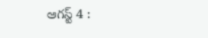ఆగస్ట్ 4 :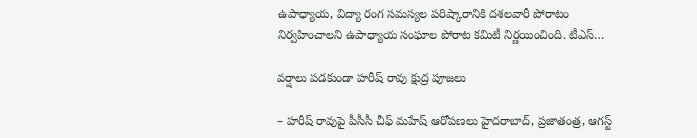ఉపాధ్యాయ, విద్యా రంగ సమస్యల పరిష్కారానికి దశలవారీ పోరాటం నిర్వహించాలని ఉపాధ్యాయ సంఘాల పోరాట కమిటీ నిర్ణయించింది. టీఎస్‌…

వర్షాలు పడకుండా హరీష్‌ ‌రావు క్షుద్ర పూజలు

– హరీష్‌ ‌రావుపై పీసీసీ చీఫ్‌ ‌మహేష్‌ ‌ఆరోపణలు హైదరాబాద్‌, ప్రజాతంత్ర, ఆగస్ట్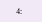4: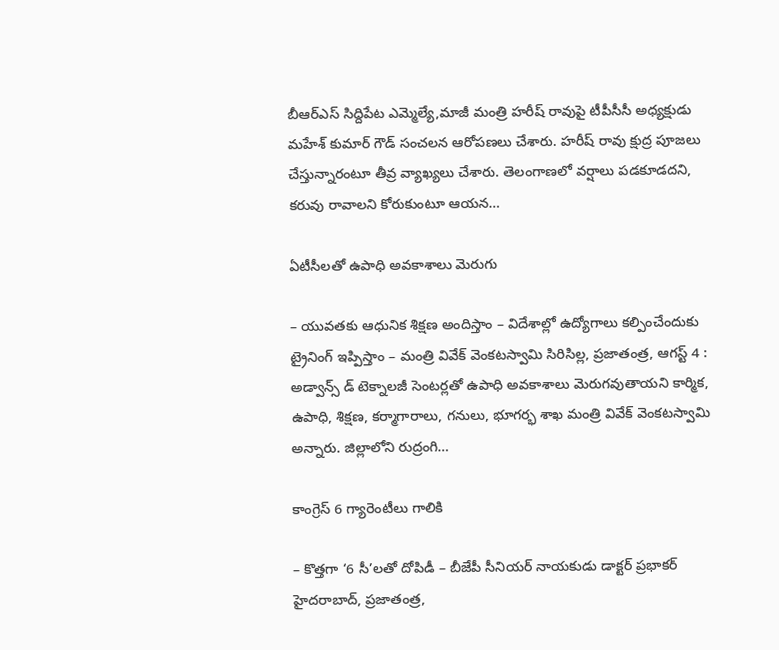బీఆర్‌ఎస్‌ ‌సిద్దిపేట ఎమ్మెల్యే,మాజీ మంత్రి హరీష్‌ ‌రావుపై టీపీసీసీ అధ్యక్షుడు మహేశ్‌ ‌కుమార్‌ ‌గౌడ్‌ ‌సంచలన ఆరోపణలు చేశారు. హరీష్‌ ‌రావు క్షుద్ర పూజలు చేస్తున్నారంటూ తీవ్ర వ్యాఖ్యలు చేశారు. తెలంగాణలో వర్షాలు పడకూడదని, కరువు రావాలని కోరుకుంటూ ఆయన…

ఏటీసీలతో ఉపాధి అవకాశాలు మెరుగు

– యువతకు ఆధునిక శిక్షణ అందిస్తాం – విదేశాల్లో ఉద్యోగాలు కల్పించేందుకు ట్రైనింగ్‌ ఇప్పిస్తాం – మంత్రి వివేక్‌ ‌వెంకటస్వామి సిరిసిల్ల, ప్రజాతంత్ర, ఆగస్ట్ 4 : అడ్వాన్స్ డ్ టెక్నాలజీ సెంటర్లతో ఉపాధి అవకాశాలు మెరుగవుతాయని కార్మిక, ఉపాధి, శిక్షణ, కర్మాగారాలు, గనులు, భూగర్భ శాఖ మంత్రి వివేక్‌ ‌వెంకటస్వామి అన్నారు. జిల్లాలోని రుద్రంగి…

కాంగ్రెస్ 6 గ్యారెంటీలు గాలికి

– కొత్తగా ‘6 సీ’లతో దోపిడీ – బీజేపీ సీనియర్ నాయకుడు డాక్టర్ ప్రభాకర్ హైదరాబాద్, ప్రజాతంత్ర,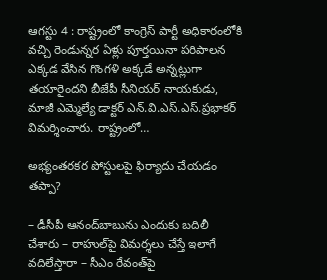ఆగస్టు 4 : రాష్ట్రంలో కాంగ్రెస్ పార్టీ అధికారంలోకి వచ్చి రెండున్నర ఏళ్లు పూర్తయినా పరిపాలన ఎక్కడ వేసిన గొంగళి అక్కడే అన్నట్లుగా తయారైందని బీజేపీ సీనియర్ నాయకుడు, మాజీ ఎమ్మెల్యే డాక్టర్ ఎన్.వి.ఎస్.ఎస్.ప్రభాకర్ విమర్శించారు. రాష్ట్రంలో…

అభ్యంతరకర పోస్టుల‌పై ఫిర్యాదు చేయడం తప్పా?

– డీసీపీ ఆనంద్‌బాబును ఎందుకు బదిలీ చేశారు – రాహుల్‌పై విమర్శలు చేస్తే ఇలాగే వదిలేస్తారా – సీఎం రేవంత్‌పై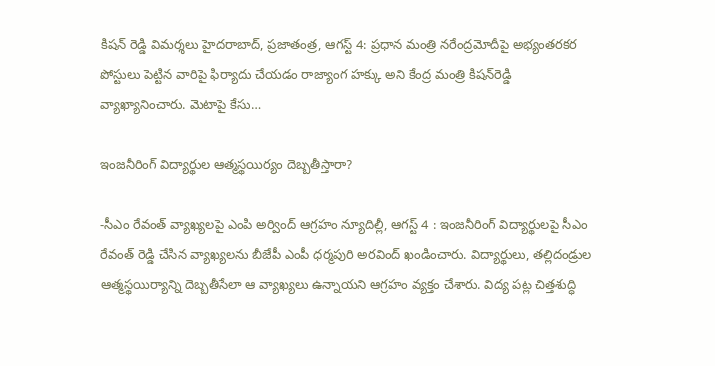కిషన్‌ ‌రెడ్డి విమర్శలు హైదరాబాద్‌, ప్రజాతంత్ర, ఆగస్ట్ 4: ప్రధాన మంత్రి నరేంద్రమోదీపై అభ్యంతరకర పోస్టులు పెట్టిన వారిపై ఫిర్యాదు చేయడం రాజ్యాంగ హక్కు అని కేంద్ర మంత్రి కిషన్‌రెడ్డి వ్యాఖ్యానించారు. మెటాపై కేసు…

ఇం‌జనీరింగ్‌ ‌విద్యార్థుల ఆత్మస్థయిర్యం దెబ్బతీస్తారా?

-సీఎం రేవంత్‌ ‌వ్యాఖ్యలపై ఎంపి అర్వింద్‌ ఆ‌గ్రహం న్యూదిల్లీ, ఆగస్ట్ 4 : ఇం‌జనీరింగ్‌ ‌విద్యార్థులపై సీఎం రేవంత్‌ ‌రెడ్డి చేసిన వ్యాఖ్యలను బీజేపీ ఎంపీ ధర్మపురి అరవింద్‌ ‌ఖండించారు. విద్యార్థులు, తల్లిదండ్రుల ఆత్మస్థయిర్యాన్ని దెబ్బతీసేలా ఆ వ్యాఖ్యలు ఉన్నాయని ఆగ్రహం వ్యక్తం చేశారు. విద్య పట్ల చిత్తశుద్ధి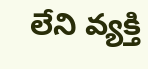లేని వ్యక్తి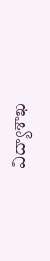విద్యాశాఖ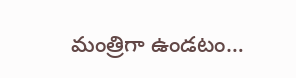మంత్రిగా ఉండటం…